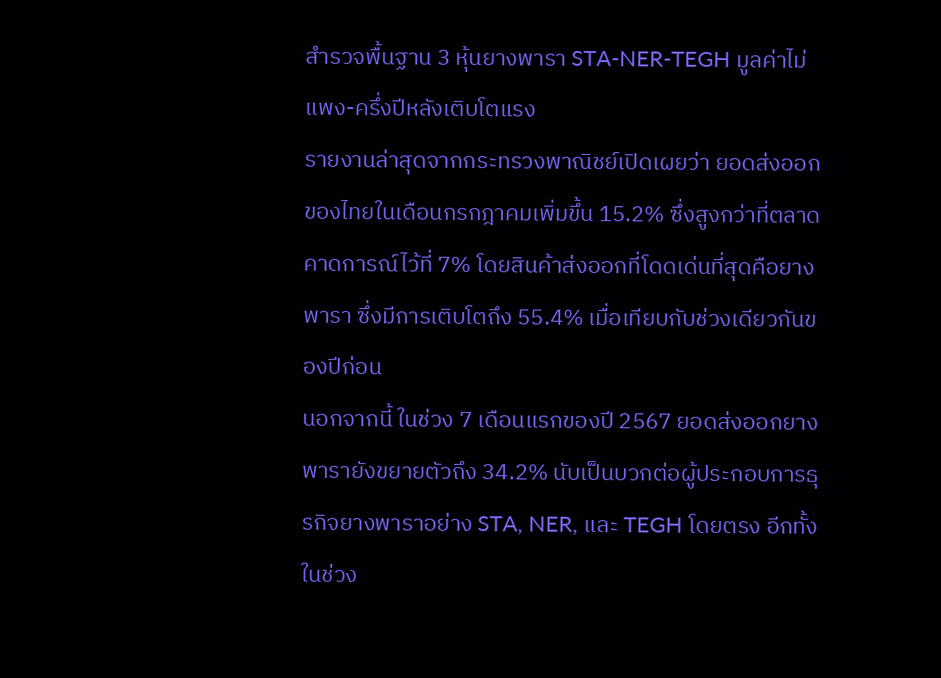สำรวจพื้นฐาน 3 หุ้นยางพารา STA-NER-TEGH มูลค่าไม่แพง-ครึ่งปีหลังเติบโตแรง
รายงานล่าสุดจากกระทรวงพาณิชย์เปิดเผยว่า ยอดส่งออกของไทยในเดือนกรกฎาคมเพิ่มขึ้น 15.2% ซึ่งสูงกว่าที่ตลาดคาดการณ์ไว้ที่ 7% โดยสินค้าส่งออกที่โดดเด่นที่สุดคือยางพารา ซึ่งมีการเติบโตถึง 55.4% เมื่อเทียบกับช่วงเดียวกันของปีก่อน
นอกจากนี้ ในช่วง 7 เดือนแรกของปี 2567 ยอดส่งออกยางพารายังขยายตัวถึง 34.2% นับเป็นบวกต่อผู้ประกอบการธุรกิจยางพาราอย่าง STA, NER, และ TEGH โดยตรง อีกทั้งในช่วง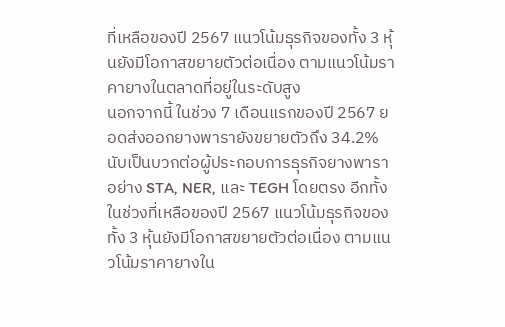ที่เหลือของปี 2567 แนวโน้มธุรกิจของทั้ง 3 หุ้นยังมีโอกาสขยายตัวต่อเนื่อง ตามแนวโน้มราคายางในตลาดที่อยู่ในระดับสูง
นอกจากนี้ ในช่วง 7 เดือนแรกของปี 2567 ยอดส่งออกยางพารายังขยายตัวถึง 34.2% นับเป็นบวกต่อผู้ประกอบการธุรกิจยางพาราอย่าง STA, NER, และ TEGH โดยตรง อีกทั้งในช่วงที่เหลือของปี 2567 แนวโน้มธุรกิจของทั้ง 3 หุ้นยังมีโอกาสขยายตัวต่อเนื่อง ตามแนวโน้มราคายางใน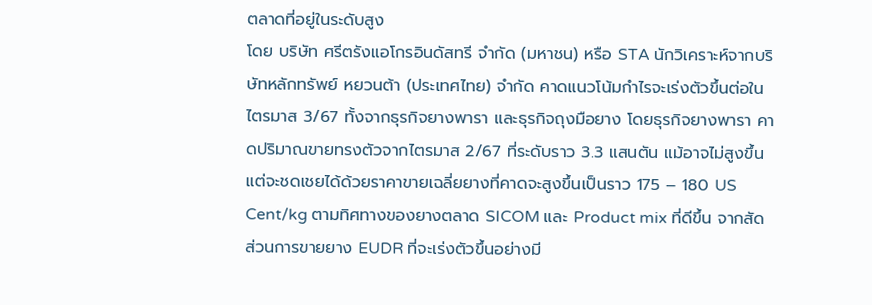ตลาดที่อยู่ในระดับสูง
โดย บริษัท ศรีตรังแอโกรอินดัสทรี จำกัด (มหาชน) หรือ STA นักวิเคราะห์จากบริษัทหลักทรัพย์ หยวนต้า (ประเทศไทย) จำกัด คาดแนวโน้มกำไรจะเร่งตัวขึ้นต่อในไตรมาส 3/67 ทั้งจากธุรกิจยางพารา และธุรกิจถุงมือยาง โดยธุรกิจยางพารา คาดปริมาณขายทรงตัวจากไตรมาส 2/67 ที่ระดับราว 3.3 แสนตัน แม้อาจไม่สูงขึ้น แต่จะชดเชยได้ด้วยราคาขายเฉลี่ยยางที่คาดจะสูงขึ้นเป็นราว 175 – 180 US Cent/kg ตามทิศทางของยางตลาด SICOM และ Product mix ที่ดีขึ้น จากสัดส่วนการขายยาง EUDR ที่จะเร่งตัวขึ้นอย่างมี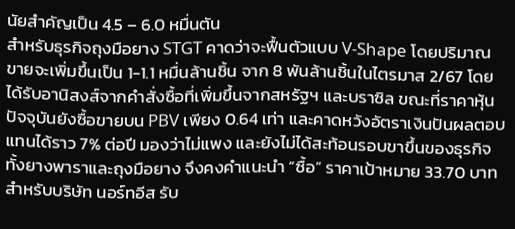นัยสำคัญเป็น 4.5 – 6.0 หมื่นตัน
สำหรับธุรกิจถุงมือยาง STGT คาดว่าจะฟื้นตัวแบบ V-Shape โดยปริมาณขายจะเพิ่มขึ้นเป็น 1-1.1 หมื่นล้านชิ้น จาก 8 พันล้านชิ้นในไตรมาส 2/67 โดยได้รับอานิสงส์จากคำสั่งซื้อที่เพิ่มขึ้นจากสหรัฐฯ และบราซิล ขณะที่ราคาหุ้นปัจจุบันยังซื้อขายบน PBV เพียง 0.64 เท่า และคาดหวังอัตราเงินปันผลตอบแทนได้ราว 7% ต่อปี มองว่าไม่แพง และยังไม่ได้สะท้อนรอบขาขึ้นของธุรกิจทั้งยางพาราและถุงมือยาง จึงคงคำแนะนำ “ซื้อ” ราคาเป้าหมาย 33.70 บาท
สำหรับบริษัท นอร์ทอีส รับ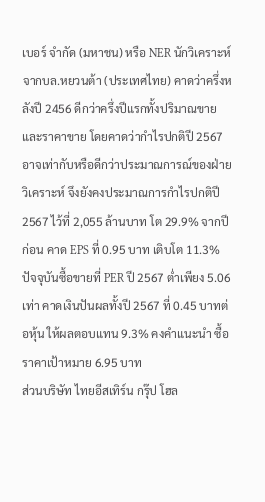เบอร์ จำกัด (มหาชน) หรือ NER นักวิเคราะห์จากบล.หยวนต้า (ประเทศไทย) คาดว่าครึ่งหลังปี 2456 ดีกว่าครึ่งปีแรกทั้งปริมาณขายและราคาขาย โดยคาดว่ากำไรปกติปี 2567 อาจเท่ากับหรือดีกว่าประมาณการณ์ของฝ่ายวิเคราะห์ จึงยังคงประมาณการกำไรปกติปี 2567 ไว้ที่ 2,055 ล้านบาท โต 29.9% จากปีก่อน คาด EPS ที่ 0.95 บาท เติบโต 11.3% ปัจจุบันซื้อขายที่ PER ปี 2567 ต่ำเพียง 5.06 เท่า คาดเงินปันผลทั้งปี 2567 ที่ 0.45 บาทต่อหุ้น ให้ผลตอบแทน 9.3% คงคำแนะนำ ซื้อ ราคาเป้าหมาย 6.95 บาท
ส่วนบริษัท ไทยอีสเทิร์น กรุ๊ป โฮล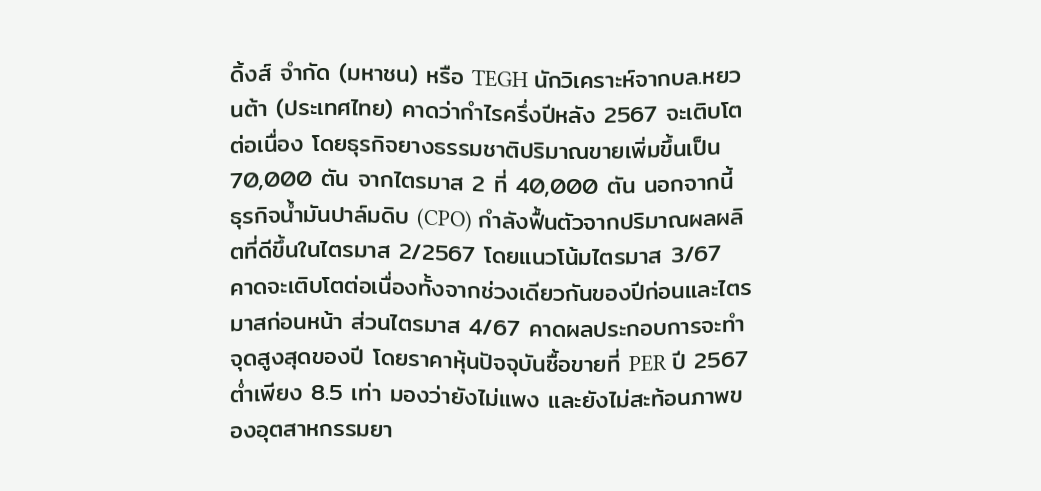ดิ้งส์ จำกัด (มหาชน) หรือ TEGH นักวิเคราะห์จากบล.หยวนต้า (ประเทศไทย) คาดว่ากำไรครึ่งปีหลัง 2567 จะเติบโตต่อเนื่อง โดยธุรกิจยางธรรมชาติปริมาณขายเพิ่มขึ้นเป็น 70,000 ตัน จากไตรมาส 2 ที่ 40,000 ตัน นอกจากนี้ ธุรกิจน้ำมันปาล์มดิบ (CPO) กำลังฟื้นตัวจากปริมาณผลผลิตที่ดีขึ้นในไตรมาส 2/2567 โดยแนวโน้มไตรมาส 3/67 คาดจะเติบโตต่อเนื่องทั้งจากช่วงเดียวกันของปีก่อนและไตรมาสก่อนหน้า ส่วนไตรมาส 4/67 คาดผลประกอบการจะทำจุดสูงสุดของปี โดยราคาหุ้นปัจจุบันซื้อขายที่ PER ปี 2567 ต่ำเพียง 8.5 เท่า มองว่ายังไม่แพง และยังไม่สะท้อนภาพของอุตสาหกรรมยา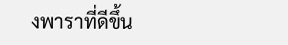งพาราที่ดีขึ้น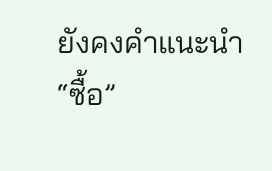ยังคงคำแนะนำ “ซื้อ”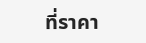ที่ราคา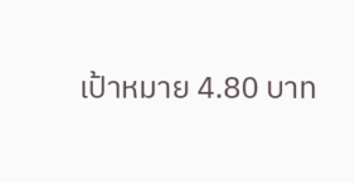เป้าหมาย 4.80 บาท